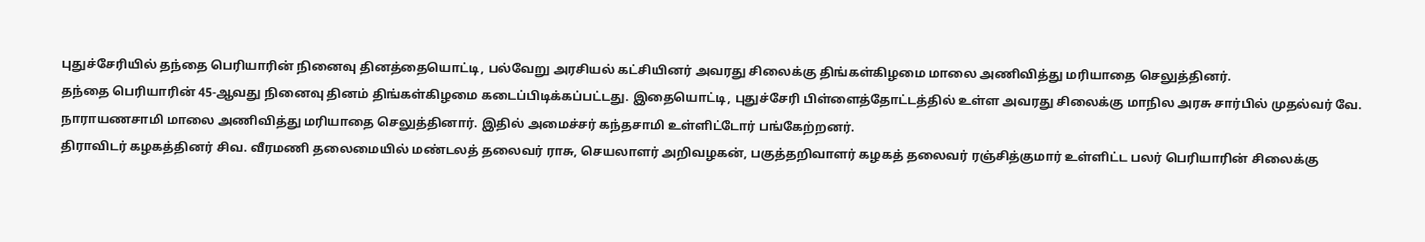புதுச்சேரியில் தந்தை பெரியாரின் நினைவு தினத்தையொட்டி, பல்வேறு அரசியல் கட்சியினர் அவரது சிலைக்கு திங்கள்கிழமை மாலை அணிவித்து மரியாதை செலுத்தினர்.
தந்தை பெரியாரின் 45-ஆவது நினைவு தினம் திங்கள்கிழமை கடைப்பிடிக்கப்பட்டது. இதையொட்டி, புதுச்சேரி பிள்ளைத்தோட்டத்தில் உள்ள அவரது சிலைக்கு மாநில அரசு சார்பில் முதல்வர் வே. நாராயணசாமி மாலை அணிவித்து மரியாதை செலுத்தினார். இதில் அமைச்சர் கந்தசாமி உள்ளிட்டோர் பங்கேற்றனர்.
திராவிடர் கழகத்தினர் சிவ. வீரமணி தலைமையில் மண்டலத் தலைவர் ராசு, செயலாளர் அறிவழகன், பகுத்தறிவாளர் கழகத் தலைவர் ரஞ்சித்குமார் உள்ளிட்ட பலர் பெரியாரின் சிலைக்கு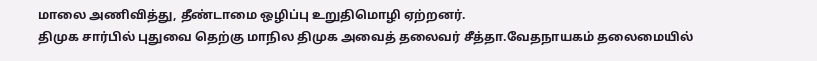மாலை அணிவித்து, தீண்டாமை ஒழிப்பு உறுதிமொழி ஏற்றனர்.
திமுக சார்பில் புதுவை தெற்கு மாநில திமுக அவைத் தலைவர் சீத்தா.வேதநாயகம் தலைமையில்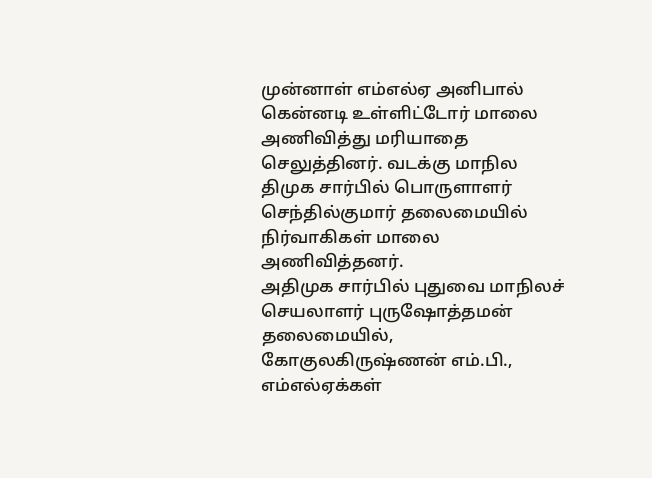முன்னாள் எம்எல்ஏ அனிபால் கென்னடி உள்ளிட்டோர் மாலை அணிவித்து மரியாதை செலுத்தினர். வடக்கு மாநில திமுக சார்பில் பொருளாளர் செந்தில்குமார் தலைமையில் நிர்வாகிகள் மாலை அணிவித்தனர்.
அதிமுக சார்பில் புதுவை மாநிலச் செயலாளர் புருஷோத்தமன் தலைமையில், கோகுலகிருஷ்ணன் எம்.பி., எம்எல்ஏக்கள்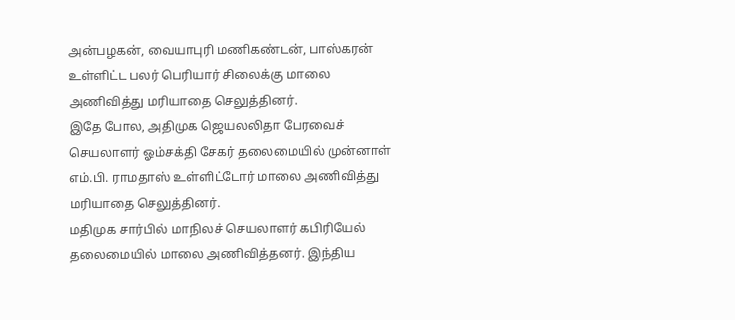அன்பழகன், வையாபுரி மணிகண்டன், பாஸ்கரன் உள்ளிட்ட பலர் பெரியார் சிலைக்கு மாலை அணிவித்து மரியாதை செலுத்தினர்.
இதே போல, அதிமுக ஜெயலலிதா பேரவைச் செயலாளர் ஓம்சக்தி சேகர் தலைமையில் முன்னாள் எம்.பி. ராமதாஸ் உள்ளிட்டோர் மாலை அணிவித்து மரியாதை செலுத்தினர்.
மதிமுக சார்பில் மாநிலச் செயலாளர் கபிரியேல் தலைமையில் மாலை அணிவித்தனர். இந்திய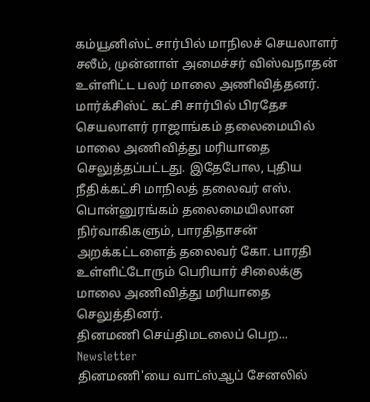கம்யூனிஸ்ட் சார்பில் மாநிலச் செயலாளர் சலீம், முன்னாள் அமைச்சர் விஸ்வநாதன் உள்ளிட்ட பலர் மாலை அணிவித்தனர்.
மார்க்சிஸ்ட் கட்சி சார்பில் பிரதேச செயலாளர் ராஜாங்கம் தலைமையில் மாலை அணிவித்து மரியாதை செலுத்தப்பட்டது. இதேபோல, புதிய நீதிக்கட்சி மாநிலத் தலைவர் எஸ். பொன்னுரங்கம் தலைமையிலான நிர்வாகிகளும், பாரதிதாசன் அறக்கட்டளைத் தலைவர் கோ. பாரதி உள்ளிட்டோரும் பெரியார் சிலைக்கு மாலை அணிவித்து மரியாதை செலுத்தினர்.
தினமணி செய்திமடலைப் பெற... Newsletter
தினமணி'யை வாட்ஸ்ஆப் சேனலில்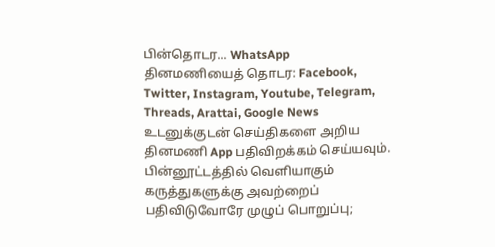பின்தொடர... WhatsApp
தினமணியைத் தொடர: Facebook, Twitter, Instagram, Youtube, Telegram, Threads, Arattai, Google News
உடனுக்குடன் செய்திகளை அறிய தினமணி App பதிவிறக்கம் செய்யவும்.
பின்னூட்டத்தில் வெளியாகும் கருத்துகளுக்கு அவற்றைப் பதிவிடுவோரே முழுப் பொறுப்பு;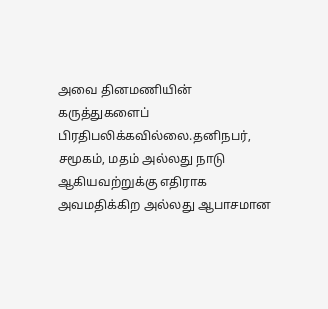அவை தினமணியின் கருத்துகளைப் பிரதிபலிக்கவில்லை.தனிநபர், சமூகம், மதம் அல்லது நாடு ஆகியவற்றுக்கு எதிராக அவமதிக்கிற அல்லது ஆபாசமான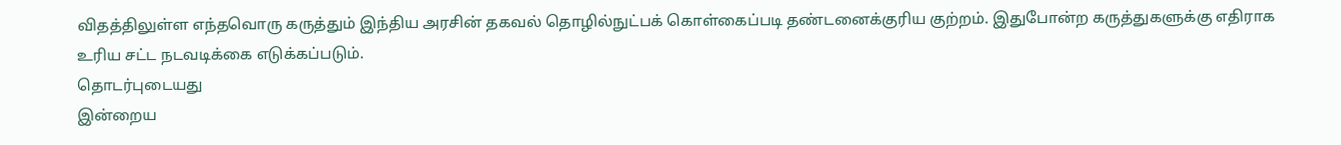விதத்திலுள்ள எந்தவொரு கருத்தும் இந்திய அரசின் தகவல் தொழில்நுட்பக் கொள்கைப்படி தண்டனைக்குரிய குற்றம். இதுபோன்ற கருத்துகளுக்கு எதிராக உரிய சட்ட நடவடிக்கை எடுக்கப்படும்.
தொடர்புடையது
இன்றைய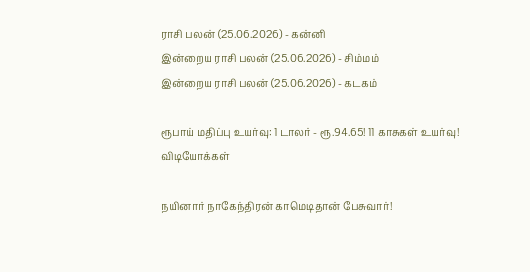ராசி பலன் (25.06.2026) - கன்னி
இன்றைய ராசி பலன் (25.06.2026) - சிம்மம்
இன்றைய ராசி பலன் (25.06.2026) - கடகம்

ரூபாய் மதிப்பு உயர்வு: 1 டாலர் - ரூ.94.65! 11 காசுகள் உயர்வு!
விடியோக்கள்

நயினார் நாகேந்திரன் காமெடிதான் பேசுவார்!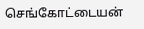செங்கோட்டையன்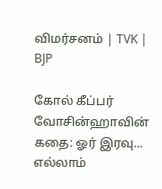விமர்சனம் | TVK | BJP

கோல் கீப்பர் வோசின்ஹாவின் கதை: ஓர் இரவு... எல்லாம்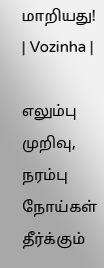மாறியது! | Vozinha |

எலும்பு முறிவு, நரம்பு நோய்கள் தீர்க்கும்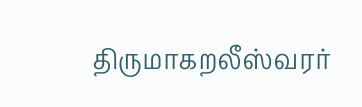திருமாகறலீஸ்வரர்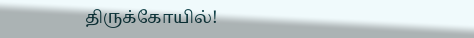திருக்கோயில்!